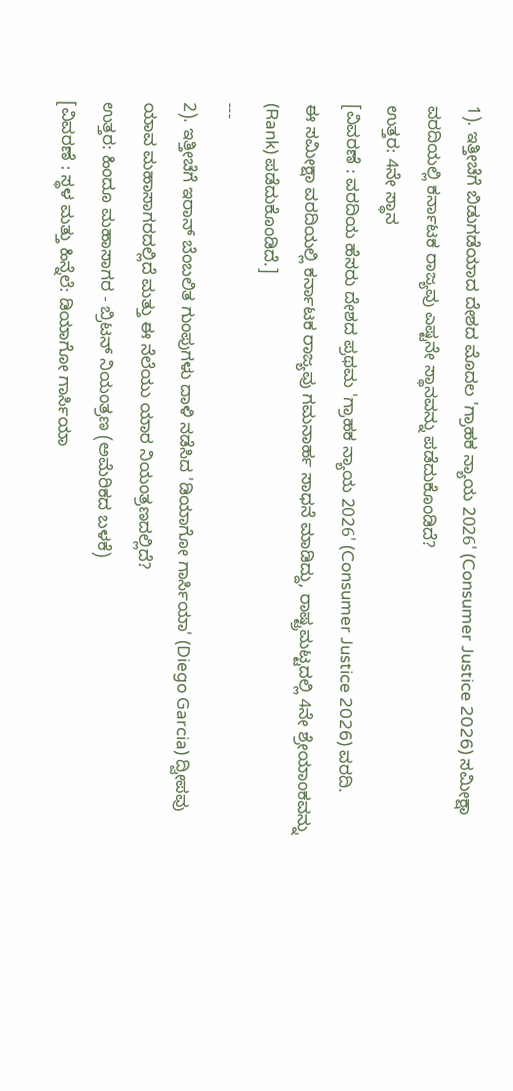1). ಇತ್ತೀಚೆಗೆ ಬಿಡುಗಡೆಯಾದ ದೇಶದ ಮೊದಲ 'ಗ್ರಾಹಕ ನ್ಯಾಯ 2026' (Consumer Justice 2026) ಸಮೀಕ್ಷಾ ವರದಿಯಲ್ಲಿ ಕರ್ನಾಟಕ ರಾಜ್ಯವು ಎಷ್ಟನೇ ಸ್ಥಾನವನ್ನು ಪಡೆದುಕೊಂಡಿದೆ?
ಉತ್ತರ: 4ನೇ ಸ್ಥಾನ
[ವಿವರಣೆ : ವರದಿಯ ಹೆಸರು ದೇಶದ ಪ್ರಥಮ 'ಗ್ರಾಹಕ ನ್ಯಾಯ 2026' (Consumer Justice 2026) ವರದಿ.
ಈ ಸಮೀಕ್ಷಾ ವರದಿಯಲ್ಲಿ ಕರ್ನಾಟಕ ರಾಜ್ಯವು ಗಮನಾರ್ಹ ಸಾಧನೆ ಮಾಡಿದ್ದು, ರಾಷ್ಟ್ರಮಟ್ಟದಲ್ಲಿ 4ನೇ ಶ್ರೇಯಾಂಕವನ್ನು (Rank) ಪಡೆದುಕೊಂಡಿದೆ.]
---
2). ಇತ್ತೀಚೆಗೆ ಇರಾನ್ ಬೆಂಬಲಿತ ಗುಂಪುಗಳು ದಾಳಿ ನಡೆಸಿದ 'ಡಿಯಾಗೋ ಗಾರ್ಸಿಯಾ' (Diego Garcia) ದ್ವೀಪವು ಯಾವ ಮಹಾಸಾಗರದಲ್ಲಿದೆ ಮತ್ತು ಈ ನೆಲೆಯು ಯಾರ ನಿಯಂತ್ರಣದಲ್ಲಿದೆ?
ಉತ್ತರ: ಹಿಂದೂ ಮಹಾಸಾಗರ - ಬ್ರಿಟನ್ ನಿಯಂತ್ರಣ (ಅಮೆರಿಕದ ಬಳಕೆ)
[ವಿವರಣೆ : ಸ್ಥಳ ಮತ್ತು ಹಿನ್ನೆಲೆ: ಡಿಯಾಗೋ ಗಾರ್ಸಿಯಾ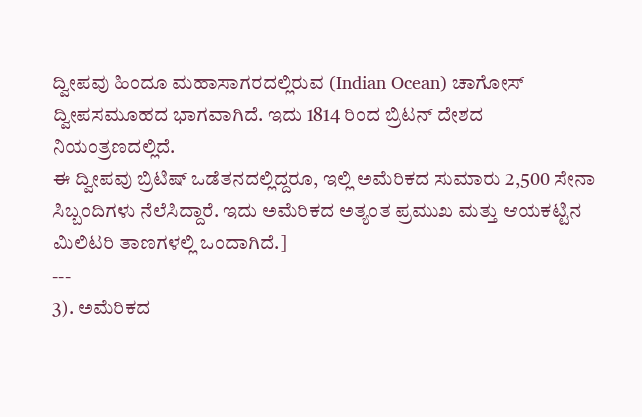ದ್ವೀಪವು ಹಿಂದೂ ಮಹಾಸಾಗರದಲ್ಲಿರುವ (Indian Ocean) ಚಾಗೋಸ್ ದ್ವೀಪಸಮೂಹದ ಭಾಗವಾಗಿದೆ. ಇದು 1814 ರಿಂದ ಬ್ರಿಟನ್ ದೇಶದ ನಿಯಂತ್ರಣದಲ್ಲಿದೆ.
ಈ ದ್ವೀಪವು ಬ್ರಿಟಿಷ್ ಒಡೆತನದಲ್ಲಿದ್ದರೂ, ಇಲ್ಲಿ ಅಮೆರಿಕದ ಸುಮಾರು 2,500 ಸೇನಾ ಸಿಬ್ಬಂದಿಗಳು ನೆಲೆಸಿದ್ದಾರೆ. ಇದು ಅಮೆರಿಕದ ಅತ್ಯಂತ ಪ್ರಮುಖ ಮತ್ತು ಆಯಕಟ್ಟಿನ ಮಿಲಿಟರಿ ತಾಣಗಳಲ್ಲಿ ಒಂದಾಗಿದೆ.]
---
3). ಅಮೆರಿಕದ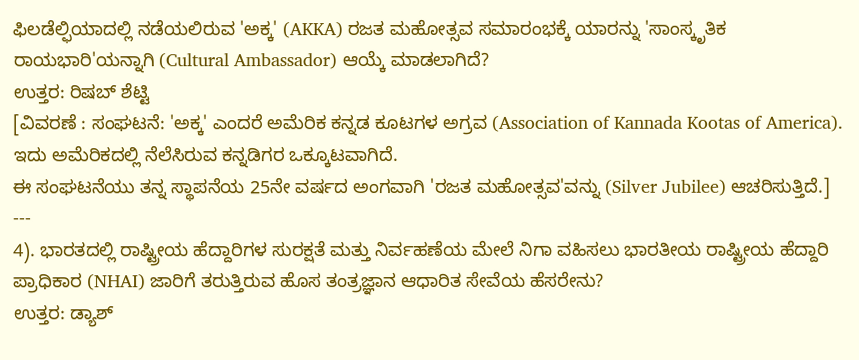ಫಿಲಡೆಲ್ಫಿಯಾದಲ್ಲಿ ನಡೆಯಲಿರುವ 'ಅಕ್ಕ' (AKKA) ರಜತ ಮಹೋತ್ಸವ ಸಮಾರಂಭಕ್ಕೆ ಯಾರನ್ನು 'ಸಾಂಸ್ಕೃತಿಕ ರಾಯಭಾರಿ'ಯನ್ನಾಗಿ (Cultural Ambassador) ಆಯ್ಕೆ ಮಾಡಲಾಗಿದೆ?
ಉತ್ತರ: ರಿಷಬ್ ಶೆಟ್ಟಿ
[ವಿವರಣೆ : ಸಂಘಟನೆ: 'ಅಕ್ಕ' ಎಂದರೆ ಅಮೆರಿಕ ಕನ್ನಡ ಕೂಟಗಳ ಅಗ್ರವ (Association of Kannada Kootas of America). ಇದು ಅಮೆರಿಕದಲ್ಲಿ ನೆಲೆಸಿರುವ ಕನ್ನಡಿಗರ ಒಕ್ಕೂಟವಾಗಿದೆ.
ಈ ಸಂಘಟನೆಯು ತನ್ನ ಸ್ಥಾಪನೆಯ 25ನೇ ವರ್ಷದ ಅಂಗವಾಗಿ 'ರಜತ ಮಹೋತ್ಸವ'ವನ್ನು (Silver Jubilee) ಆಚರಿಸುತ್ತಿದೆ.]
---
4). ಭಾರತದಲ್ಲಿ ರಾಷ್ಟ್ರೀಯ ಹೆದ್ದಾರಿಗಳ ಸುರಕ್ಷತೆ ಮತ್ತು ನಿರ್ವಹಣೆಯ ಮೇಲೆ ನಿಗಾ ವಹಿಸಲು ಭಾರತೀಯ ರಾಷ್ಟ್ರೀಯ ಹೆದ್ದಾರಿ ಪ್ರಾಧಿಕಾರ (NHAI) ಜಾರಿಗೆ ತರುತ್ತಿರುವ ಹೊಸ ತಂತ್ರಜ್ಞಾನ ಆಧಾರಿತ ಸೇವೆಯ ಹೆಸರೇನು?
ಉತ್ತರ: ಡ್ಯಾಶ್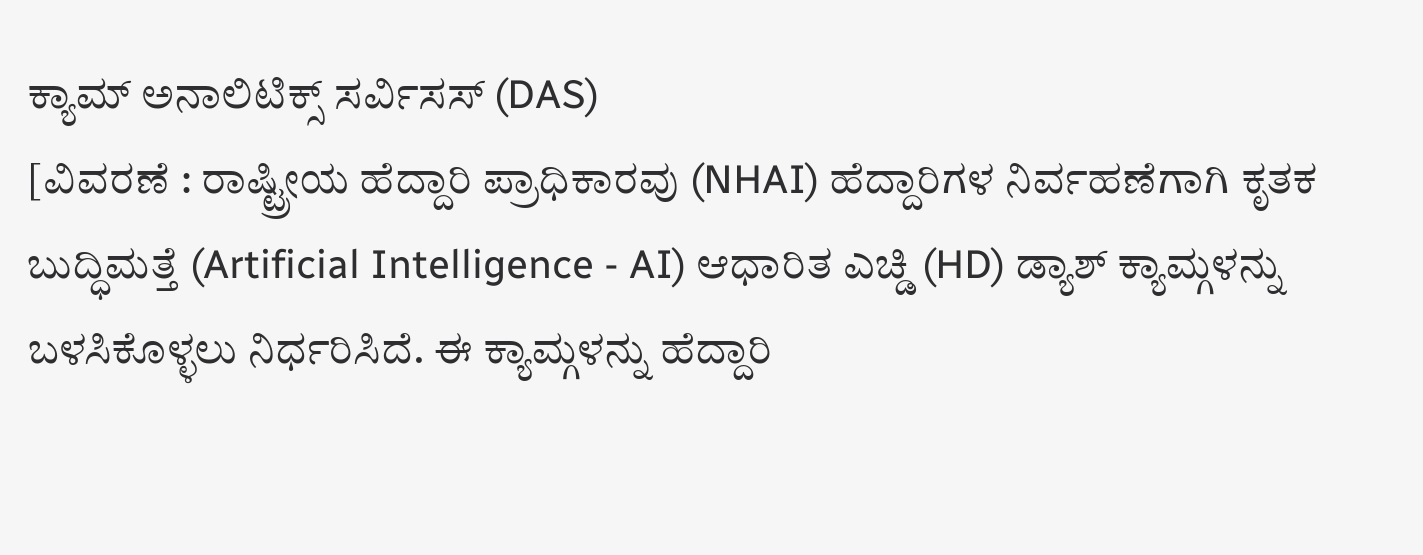ಕ್ಯಾಮ್ ಅನಾಲಿಟಿಕ್ಸ್ ಸರ್ವಿಸಸ್ (DAS)
[ವಿವರಣೆ : ರಾಷ್ಟ್ರೀಯ ಹೆದ್ದಾರಿ ಪ್ರಾಧಿಕಾರವು (NHAI) ಹೆದ್ದಾರಿಗಳ ನಿರ್ವಹಣೆಗಾಗಿ ಕೃತಕ ಬುದ್ಧಿಮತ್ತೆ (Artificial Intelligence - AI) ಆಧಾರಿತ ಎಚ್ಡಿ (HD) ಡ್ಯಾಶ್ ಕ್ಯಾಮ್ಗಳನ್ನು ಬಳಸಿಕೊಳ್ಳಲು ನಿರ್ಧರಿಸಿದೆ. ಈ ಕ್ಯಾಮ್ಗಳನ್ನು ಹೆದ್ದಾರಿ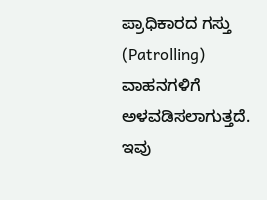ಪ್ರಾಧಿಕಾರದ ಗಸ್ತು (Patrolling) ವಾಹನಗಳಿಗೆ ಅಳವಡಿಸಲಾಗುತ್ತದೆ. ಇವು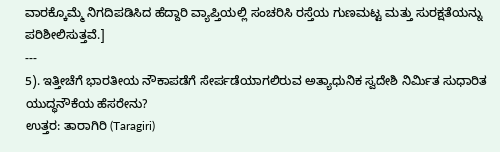ವಾರಕ್ಕೊಮ್ಮೆ ನಿಗದಿಪಡಿಸಿದ ಹೆದ್ದಾರಿ ವ್ಯಾಪ್ತಿಯಲ್ಲಿ ಸಂಚರಿಸಿ ರಸ್ತೆಯ ಗುಣಮಟ್ಟ ಮತ್ತು ಸುರಕ್ಷತೆಯನ್ನು ಪರಿಶೀಲಿಸುತ್ತವೆ.]
---
5). ಇತ್ತೀಚೆಗೆ ಭಾರತೀಯ ನೌಕಾಪಡೆಗೆ ಸೇರ್ಪಡೆಯಾಗಲಿರುವ ಅತ್ಯಾಧುನಿಕ ಸ್ವದೇಶಿ ನಿರ್ಮಿತ ಸುಧಾರಿತ ಯುದ್ಧನೌಕೆಯ ಹೆಸರೇನು?
ಉತ್ತರ: ತಾರಾಗಿರಿ (Taragiri)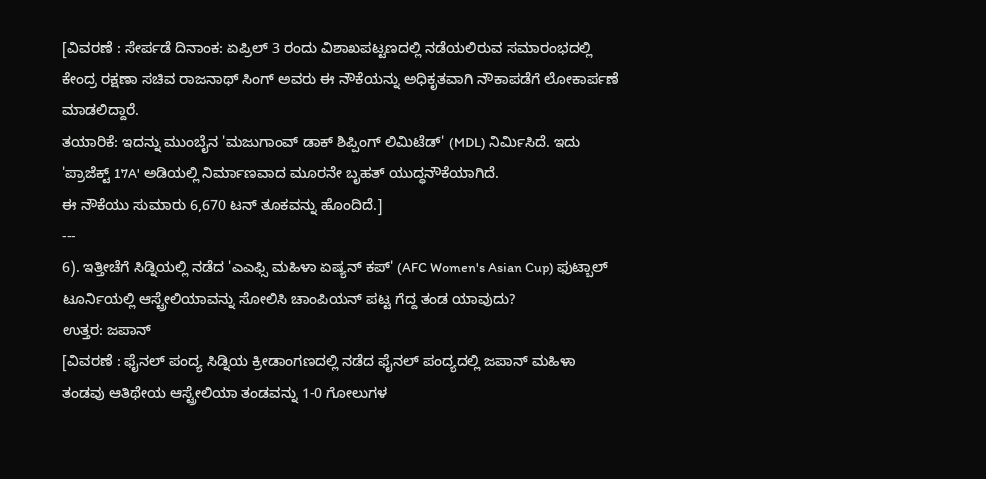[ವಿವರಣೆ : ಸೇರ್ಪಡೆ ದಿನಾಂಕ: ಏಪ್ರಿಲ್ 3 ರಂದು ವಿಶಾಖಪಟ್ಟಣದಲ್ಲಿ ನಡೆಯಲಿರುವ ಸಮಾರಂಭದಲ್ಲಿ ಕೇಂದ್ರ ರಕ್ಷಣಾ ಸಚಿವ ರಾಜನಾಥ್ ಸಿಂಗ್ ಅವರು ಈ ನೌಕೆಯನ್ನು ಅಧಿಕೃತವಾಗಿ ನೌಕಾಪಡೆಗೆ ಲೋಕಾರ್ಪಣೆ ಮಾಡಲಿದ್ದಾರೆ.
ತಯಾರಿಕೆ: ಇದನ್ನು ಮುಂಬೈನ 'ಮಜುಗಾಂವ್ ಡಾಕ್ ಶಿಪ್ಪಿಂಗ್ ಲಿಮಿಟೆಡ್' (MDL) ನಿರ್ಮಿಸಿದೆ. ಇದು 'ಪ್ರಾಜೆಕ್ಟ್ 17A' ಅಡಿಯಲ್ಲಿ ನಿರ್ಮಾಣವಾದ ಮೂರನೇ ಬೃಹತ್ ಯುದ್ಧನೌಕೆಯಾಗಿದೆ.
ಈ ನೌಕೆಯು ಸುಮಾರು 6,670 ಟನ್ ತೂಕವನ್ನು ಹೊಂದಿದೆ.]
---
6). ಇತ್ತೀಚೆಗೆ ಸಿಡ್ನಿಯಲ್ಲಿ ನಡೆದ 'ಎಎಫ್ಸಿ ಮಹಿಳಾ ಏಷ್ಯನ್ ಕಪ್' (AFC Women's Asian Cup) ಫುಟ್ಬಾಲ್ ಟೂರ್ನಿಯಲ್ಲಿ ಆಸ್ಟ್ರೇಲಿಯಾವನ್ನು ಸೋಲಿಸಿ ಚಾಂಪಿಯನ್ ಪಟ್ಟ ಗೆದ್ದ ತಂಡ ಯಾವುದು?
ಉತ್ತರ: ಜಪಾನ್
[ವಿವರಣೆ : ಫೈನಲ್ ಪಂದ್ಯ ಸಿಡ್ನಿಯ ಕ್ರೀಡಾಂಗಣದಲ್ಲಿ ನಡೆದ ಫೈನಲ್ ಪಂದ್ಯದಲ್ಲಿ ಜಪಾನ್ ಮಹಿಳಾ ತಂಡವು ಆತಿಥೇಯ ಆಸ್ಟ್ರೇಲಿಯಾ ತಂಡವನ್ನು 1-0 ಗೋಲುಗಳ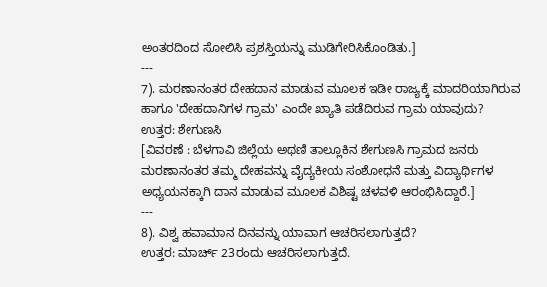ಅಂತರದಿಂದ ಸೋಲಿಸಿ ಪ್ರಶಸ್ತಿಯನ್ನು ಮುಡಿಗೇರಿಸಿಕೊಂಡಿತು.]
---
7). ಮರಣಾನಂತರ ದೇಹದಾನ ಮಾಡುವ ಮೂಲಕ ಇಡೀ ರಾಜ್ಯಕ್ಕೆ ಮಾದರಿಯಾಗಿರುವ ಹಾಗೂ 'ದೇಹದಾನಿಗಳ ಗ್ರಾಮ' ಎಂದೇ ಖ್ಯಾತಿ ಪಡೆದಿರುವ ಗ್ರಾಮ ಯಾವುದು?
ಉತ್ತರ: ಶೇಗುಣಸಿ
[ವಿವರಣೆ : ಬೆಳಗಾವಿ ಜಿಲ್ಲೆಯ ಅಥಣಿ ತಾಲ್ಲೂಕಿನ ಶೇಗುಣಸಿ ಗ್ರಾಮದ ಜನರು ಮರಣಾನಂತರ ತಮ್ಮ ದೇಹವನ್ನು ವೈದ್ಯಕೀಯ ಸಂಶೋಧನೆ ಮತ್ತು ವಿದ್ಯಾರ್ಥಿಗಳ ಅಧ್ಯಯನಕ್ಕಾಗಿ ದಾನ ಮಾಡುವ ಮೂಲಕ ವಿಶಿಷ್ಟ ಚಳವಳಿ ಆರಂಭಿಸಿದ್ದಾರೆ.]
---
8). ವಿಶ್ವ ಹವಾಮಾನ ದಿನವನ್ನು ಯಾವಾಗ ಆಚರಿಸಲಾಗುತ್ತದೆ?
ಉತ್ತರ: ಮಾರ್ಚ್ 23ರಂದು ಆಚರಿಸಲಾಗುತ್ತದೆ.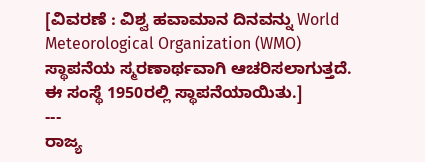[ವಿವರಣೆ : ವಿಶ್ವ ಹವಾಮಾನ ದಿನವನ್ನು World Meteorological Organization (WMO) ಸ್ಥಾಪನೆಯ ಸ್ಮರಣಾರ್ಥವಾಗಿ ಆಚರಿಸಲಾಗುತ್ತದೆ. ಈ ಸಂಸ್ಥೆ 1950ರಲ್ಲಿ ಸ್ಥಾಪನೆಯಾಯಿತು.]
---
ರಾಜ್ಯ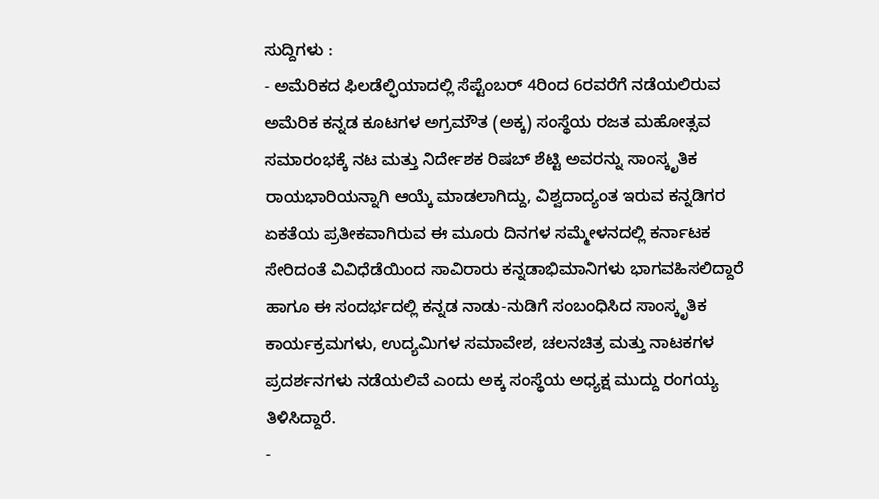ಸುದ್ದಿಗಳು :
- ಅಮೆರಿಕದ ಫಿಲಡೆಲ್ಫಿಯಾದಲ್ಲಿ ಸೆಪ್ಟೆಂಬರ್ 4ರಿಂದ 6ರವರೆಗೆ ನಡೆಯಲಿರುವ ಅಮೆರಿಕ ಕನ್ನಡ ಕೂಟಗಳ ಅಗ್ರಮೌತ (ಅಕ್ಕ) ಸಂಸ್ಥೆಯ ರಜತ ಮಹೋತ್ಸವ ಸಮಾರಂಭಕ್ಕೆ ನಟ ಮತ್ತು ನಿರ್ದೇಶಕ ರಿಷಬ್ ಶೆಟ್ಟಿ ಅವರನ್ನು ಸಾಂಸ್ಕೃತಿಕ ರಾಯಭಾರಿಯನ್ನಾಗಿ ಆಯ್ಕೆ ಮಾಡಲಾಗಿದ್ದು, ವಿಶ್ವದಾದ್ಯಂತ ಇರುವ ಕನ್ನಡಿಗರ ಏಕತೆಯ ಪ್ರತೀಕವಾಗಿರುವ ಈ ಮೂರು ದಿನಗಳ ಸಮ್ಮೇಳನದಲ್ಲಿ ಕರ್ನಾಟಕ ಸೇರಿದಂತೆ ವಿವಿಧೆಡೆಯಿಂದ ಸಾವಿರಾರು ಕನ್ನಡಾಭಿಮಾನಿಗಳು ಭಾಗವಹಿಸಲಿದ್ದಾರೆ ಹಾಗೂ ಈ ಸಂದರ್ಭದಲ್ಲಿ ಕನ್ನಡ ನಾಡು-ನುಡಿಗೆ ಸಂಬಂಧಿಸಿದ ಸಾಂಸ್ಕೃತಿಕ ಕಾರ್ಯಕ್ರಮಗಳು, ಉದ್ಯಮಿಗಳ ಸಮಾವೇಶ, ಚಲನಚಿತ್ರ ಮತ್ತು ನಾಟಕಗಳ ಪ್ರದರ್ಶನಗಳು ನಡೆಯಲಿವೆ ಎಂದು ಅಕ್ಕ ಸಂಸ್ಥೆಯ ಅಧ್ಯಕ್ಷ ಮುದ್ದು ರಂಗಯ್ಯ ತಿಳಿಸಿದ್ದಾರೆ.
-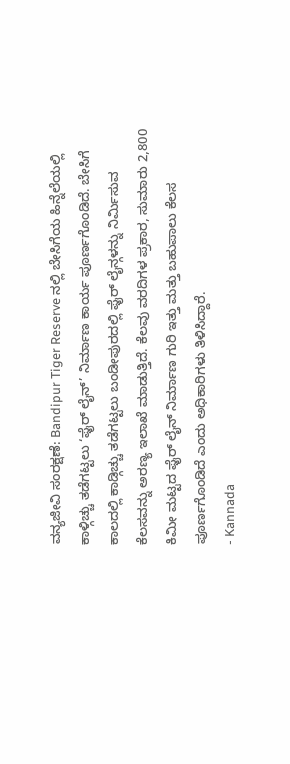ವನ್ಯಜೀವಿ ಸಂರಕ್ಷಣೆ: Bandipur Tiger Reserve ನಲ್ಲಿ ಬೇಸಿಗೆಯ ಹಿನ್ನೆಲೆಯಲ್ಲಿ ಕಾಳ್ಗಿಚ್ಚು ತಡೆಗಟ್ಟಲು ‘ಫೈರ್ ಲೈನ್’ ನಿರ್ಮಾಣ ಕಾರ್ಯ ಪೂರ್ಣಗೊಂಡಿದೆ. ಬೇಸಿಗೆ ಕಾಲದಲ್ಲಿ ಕಾಡ್ಗಿಚ್ಚು ತಡೆಗಟ್ಟಲು ಬಂಡೀಪುರದಲ್ಲಿ ಫೈರ್ ಲೈನ್ಗಳನ್ನು ನಿರ್ಮಿಸುವ ಕೆಲಸವನ್ನು ಅರಣ್ಯ ಇಲಾಖೆ ಮಾಡುತ್ತಿದೆ. ಕೆಲವು ವರದಿಗಳ ಪ್ರಕಾರ, ಸುಮಾರು 2,800 ಕಿಮೀ ಮಟ್ಟದ ಫೈರ್ ಲೈನ್ ನಿರ್ಮಾಣ ಗುರಿ ಇತ್ತು ಮತ್ತು ಬಹುಪಾಲು ಕೆಲಸ ಪೂರ್ಣಗೊಂಡಿದೆ ಎಂದು ಅಧಿಕಾರಿಗಳು ತಿಳಿಸಿದ್ದಾರೆ.
- Kannada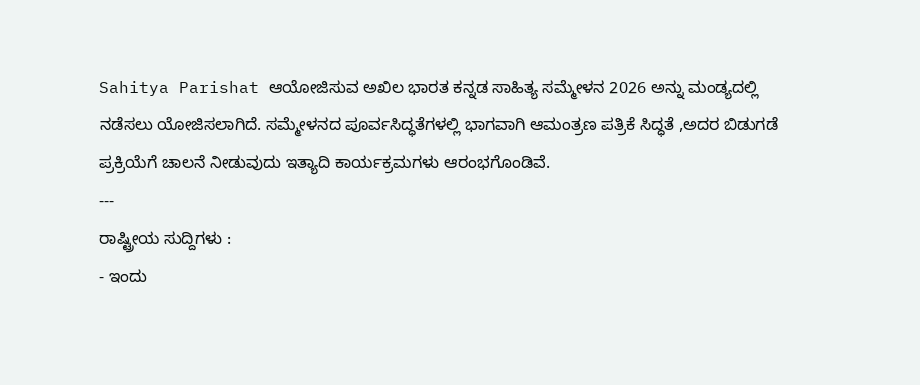Sahitya Parishat ಆಯೋಜಿಸುವ ಅಖಿಲ ಭಾರತ ಕನ್ನಡ ಸಾಹಿತ್ಯ ಸಮ್ಮೇಳನ 2026 ಅನ್ನು ಮಂಡ್ಯದಲ್ಲಿ ನಡೆಸಲು ಯೋಜಿಸಲಾಗಿದೆ. ಸಮ್ಮೇಳನದ ಪೂರ್ವಸಿದ್ಧತೆಗಳಲ್ಲಿ ಭಾಗವಾಗಿ ಆಮಂತ್ರಣ ಪತ್ರಿಕೆ ಸಿದ್ಧತೆ ,ಅದರ ಬಿಡುಗಡೆ ಪ್ರಕ್ರಿಯೆಗೆ ಚಾಲನೆ ನೀಡುವುದು ಇತ್ಯಾದಿ ಕಾರ್ಯಕ್ರಮಗಳು ಆರಂಭಗೊಂಡಿವೆ.
---
ರಾಷ್ಟ್ರೀಯ ಸುದ್ದಿಗಳು :
- ಇಂದು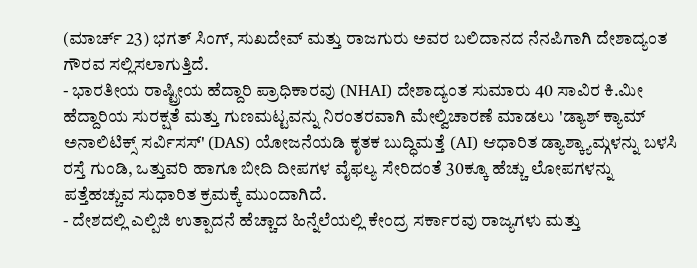(ಮಾರ್ಚ್ 23) ಭಗತ್ ಸಿಂಗ್, ಸುಖದೇವ್ ಮತ್ತು ರಾಜಗುರು ಅವರ ಬಲಿದಾನದ ನೆನಪಿಗಾಗಿ ದೇಶಾದ್ಯಂತ ಗೌರವ ಸಲ್ಲಿಸಲಾಗುತ್ತಿದೆ.
- ಭಾರತೀಯ ರಾಷ್ಟ್ರೀಯ ಹೆದ್ದಾರಿ ಪ್ರಾಧಿಕಾರವು (NHAI) ದೇಶಾದ್ಯಂತ ಸುಮಾರು 40 ಸಾವಿರ ಕಿ.ಮೀ ಹೆದ್ದಾರಿಯ ಸುರಕ್ಷತೆ ಮತ್ತು ಗುಣಮಟ್ಟವನ್ನು ನಿರಂತರವಾಗಿ ಮೇಲ್ವಿಚಾರಣೆ ಮಾಡಲು 'ಡ್ಯಾಶ್ ಕ್ಯಾಮ್ ಅನಾಲಿಟಿಕ್ಸ್ ಸರ್ವಿಸಸ್' (DAS) ಯೋಜನೆಯಡಿ ಕೃತಕ ಬುದ್ಧಿಮತ್ತೆ (AI) ಆಧಾರಿತ ಡ್ಯಾಶ್ಕ್ಯಾಮ್ಗಳನ್ನು ಬಳಸಿ ರಸ್ತೆ ಗುಂಡಿ, ಒತ್ತುವರಿ ಹಾಗೂ ಬೀದಿ ದೀಪಗಳ ವೈಫಲ್ಯ ಸೇರಿದಂತೆ 30ಕ್ಕೂ ಹೆಚ್ಚು ಲೋಪಗಳನ್ನು ಪತ್ತೆಹಚ್ಚುವ ಸುಧಾರಿತ ಕ್ರಮಕ್ಕೆ ಮುಂದಾಗಿದೆ.
- ದೇಶದಲ್ಲಿ ಎಲ್ಪಿಜಿ ಉತ್ಪಾದನೆ ಹೆಚ್ಚಾದ ಹಿನ್ನೆಲೆಯಲ್ಲಿ ಕೇಂದ್ರ ಸರ್ಕಾರವು ರಾಜ್ಯಗಳು ಮತ್ತು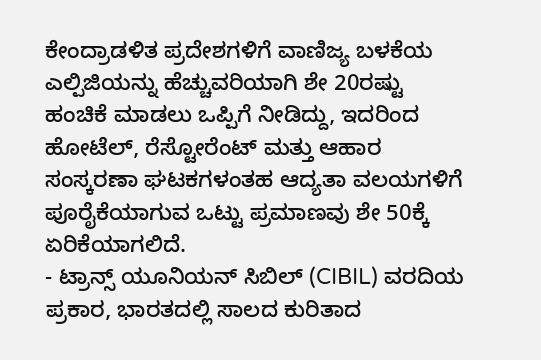ಕೇಂದ್ರಾಡಳಿತ ಪ್ರದೇಶಗಳಿಗೆ ವಾಣಿಜ್ಯ ಬಳಕೆಯ ಎಲ್ಪಿಜಿಯನ್ನು ಹೆಚ್ಚುವರಿಯಾಗಿ ಶೇ 20ರಷ್ಟು ಹಂಚಿಕೆ ಮಾಡಲು ಒಪ್ಪಿಗೆ ನೀಡಿದ್ದು, ಇದರಿಂದ ಹೋಟೆಲ್, ರೆಸ್ಟೋರೆಂಟ್ ಮತ್ತು ಆಹಾರ ಸಂಸ್ಕರಣಾ ಘಟಕಗಳಂತಹ ಆದ್ಯತಾ ವಲಯಗಳಿಗೆ ಪೂರೈಕೆಯಾಗುವ ಒಟ್ಟು ಪ್ರಮಾಣವು ಶೇ 50ಕ್ಕೆ ಏರಿಕೆಯಾಗಲಿದೆ.
- ಟ್ರಾನ್ಸ್ ಯೂನಿಯನ್ ಸಿಬಿಲ್ (CIBIL) ವರದಿಯ ಪ್ರಕಾರ, ಭಾರತದಲ್ಲಿ ಸಾಲದ ಕುರಿತಾದ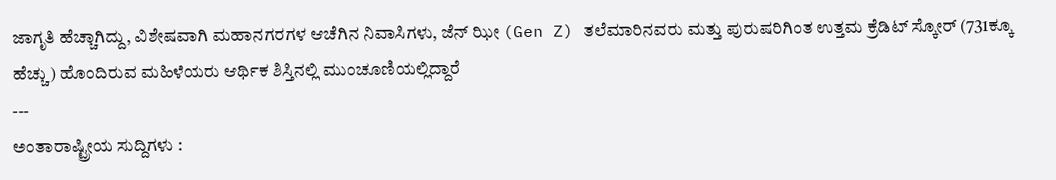ಜಾಗೃತಿ ಹೆಚ್ಚಾಗಿದ್ದು, ವಿಶೇಷವಾಗಿ ಮಹಾನಗರಗಳ ಆಚೆಗಿನ ನಿವಾಸಿಗಳು, ಜೆನ್ ಝೀ (Gen Z) ತಲೆಮಾರಿನವರು ಮತ್ತು ಪುರುಷರಿಗಿಂತ ಉತ್ತಮ ಕ್ರೆಡಿಟ್ ಸ್ಕೋರ್ (731ಕ್ಕೂ ಹೆಚ್ಚು) ಹೊಂದಿರುವ ಮಹಿಳೆಯರು ಆರ್ಥಿಕ ಶಿಸ್ತಿನಲ್ಲಿ ಮುಂಚೂಣಿಯಲ್ಲಿದ್ದಾರೆ
---
ಅಂತಾರಾಷ್ಟ್ರೀಯ ಸುದ್ದಿಗಳು :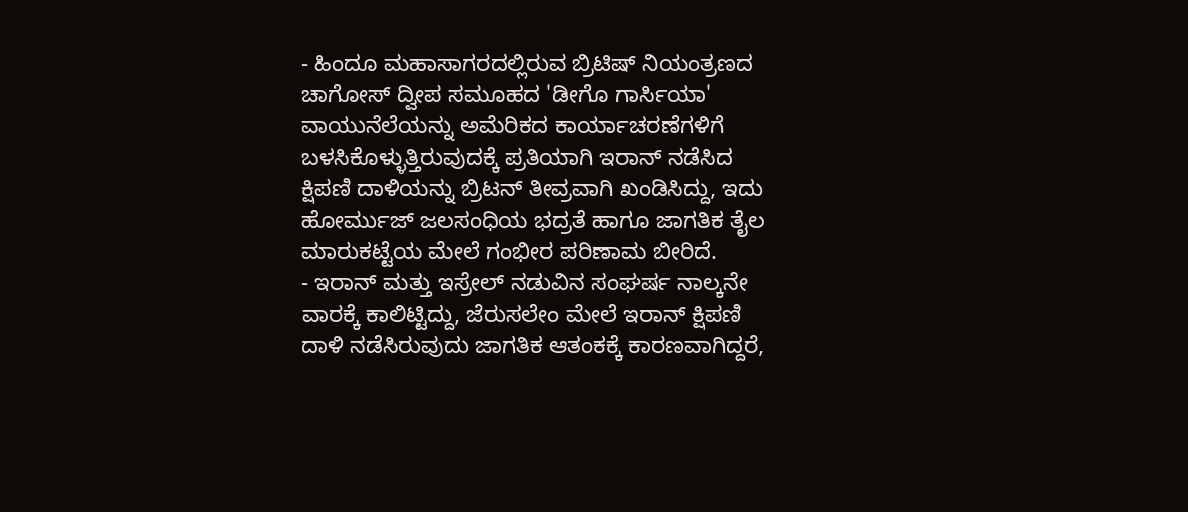- ಹಿಂದೂ ಮಹಾಸಾಗರದಲ್ಲಿರುವ ಬ್ರಿಟಿಷ್ ನಿಯಂತ್ರಣದ ಚಾಗೋಸ್ ದ್ವೀಪ ಸಮೂಹದ 'ಡೀಗೊ ಗಾರ್ಸಿಯಾ' ವಾಯುನೆಲೆಯನ್ನು ಅಮೆರಿಕದ ಕಾರ್ಯಾಚರಣೆಗಳಿಗೆ ಬಳಸಿಕೊಳ್ಳುತ್ತಿರುವುದಕ್ಕೆ ಪ್ರತಿಯಾಗಿ ಇರಾನ್ ನಡೆಸಿದ ಕ್ಷಿಪಣಿ ದಾಳಿಯನ್ನು ಬ್ರಿಟನ್ ತೀವ್ರವಾಗಿ ಖಂಡಿಸಿದ್ದು, ಇದು ಹೋರ್ಮುಜ್ ಜಲಸಂಧಿಯ ಭದ್ರತೆ ಹಾಗೂ ಜಾಗತಿಕ ತೈಲ ಮಾರುಕಟ್ಟೆಯ ಮೇಲೆ ಗಂಭೀರ ಪರಿಣಾಮ ಬೀರಿದೆ.
- ಇರಾನ್ ಮತ್ತು ಇಸ್ರೇಲ್ ನಡುವಿನ ಸಂಘರ್ಷ ನಾಲ್ಕನೇ ವಾರಕ್ಕೆ ಕಾಲಿಟ್ಟಿದ್ದು, ಜೆರುಸಲೇಂ ಮೇಲೆ ಇರಾನ್ ಕ್ಷಿಪಣಿ ದಾಳಿ ನಡೆಸಿರುವುದು ಜಾಗತಿಕ ಆತಂಕಕ್ಕೆ ಕಾರಣವಾಗಿದ್ದರೆ,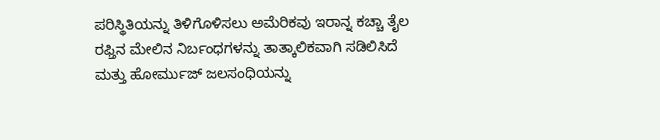ಪರಿಸ್ಥಿತಿಯನ್ನು ತಿಳಿಗೊಳಿಸಲು ಅಮೆರಿಕವು ಇರಾನ್ನ ಕಚ್ಚಾ ತೈಲ ರಫ್ತಿನ ಮೇಲಿನ ನಿರ್ಬಂಧಗಳನ್ನು ತಾತ್ಕಾಲಿಕವಾಗಿ ಸಡಿಲಿಸಿದೆ ಮತ್ತು ಹೋರ್ಮುಜ್ ಜಲಸಂಧಿಯನ್ನು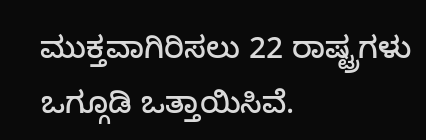ಮುಕ್ತವಾಗಿರಿಸಲು 22 ರಾಷ್ಟ್ರಗಳು ಒಗ್ಗೂಡಿ ಒತ್ತಾಯಿಸಿವೆ.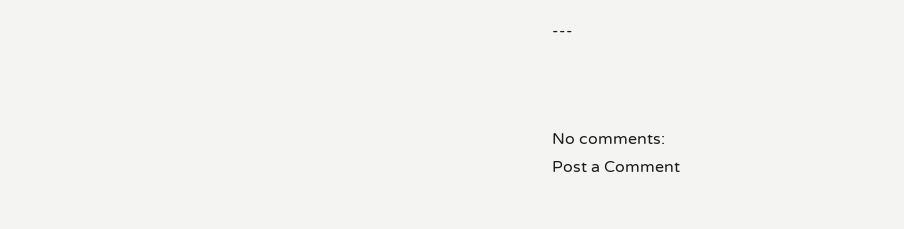---



No comments:
Post a Comment